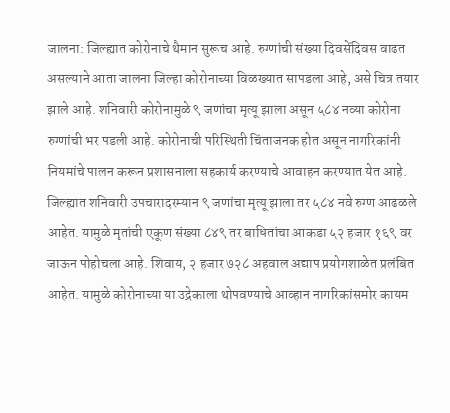जालना: जिल्ह्यात कोरोनाचे थैमान सुरूच आहे. रुग्णांची संख्या दिवसेंदिवस वाढत असल्याने आता जालना जिल्हा कोरोनाच्या विळख्यात सापडला आहे, असे चित्र तयार झाले आहे. शनिवारी कोरोनामुळे ९ जणांचा मृत्यू झाला असून ५८४ नव्या कोरोना रुग्णांची भर पडली आहे. कोरोनाची परिस्थिती चिंताजनक होत असून नागरिकांनी नियमांचे पालन करून प्रशासनाला सहकार्य करण्याचे आवाहन करण्यात येत आहे.
जिल्ह्यात शनिवारी उपचारादरम्यान ९ जणांचा मृत्यू झाला तर ५८४ नवे रुग्ण आढळले आहेत. यामुळे मृतांची एकूण संख्या ८४९ तर बाधितांचा आकडा ५२ हजार १६९ वर जाऊन पोहोचला आहे. शिवाय, २ हजार ७२८ अहवाल अद्याप प्रयोगशाळेत प्रलंबित आहेत. यामुळे कोरोनाच्या या उद्रेकाला थोपवण्याचे आव्हान नागरिकांसमोर कायम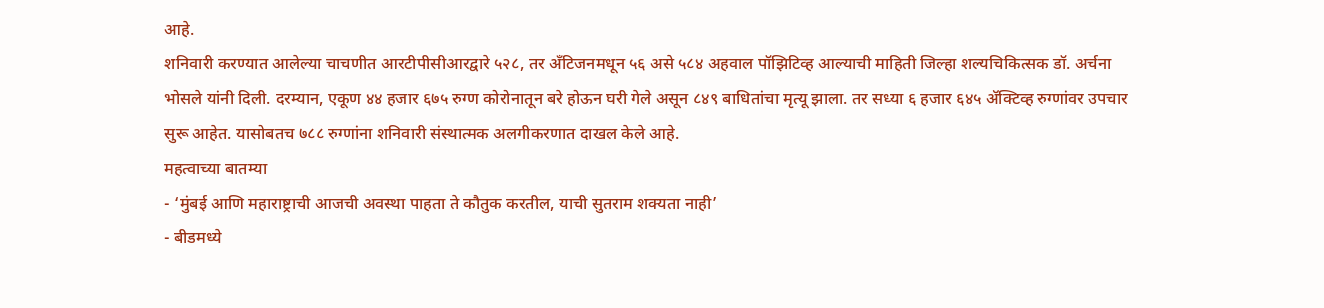आहे.
शनिवारी करण्यात आलेल्या चाचणीत आरटीपीसीआरद्वारे ५२८, तर अँटिजनमधून ५६ असे ५८४ अहवाल पॉझिटिव्ह आल्याची माहिती जिल्हा शल्यचिकित्सक डॉ. अर्चना भोसले यांनी दिली. दरम्यान, एकूण ४४ हजार ६७५ रुग्ण कोरोनातून बरे होऊन घरी गेले असून ८४९ बाधितांचा मृत्यू झाला. तर सध्या ६ हजार ६४५ ॲक्टिव्ह रुग्णांवर उपचार सुरू आहेत. यासोबतच ७८८ रुग्णांना शनिवारी संस्थात्मक अलगीकरणात दाखल केले आहे.
महत्वाच्या बातम्या
- ‘मुंबई आणि महाराष्ट्राची आजची अवस्था पाहता ते कौतुक करतील, याची सुतराम शक्यता नाही’
- बीडमध्ये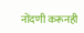नोंदणी करूनही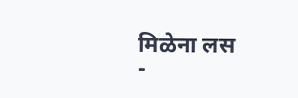मिळेना लस
-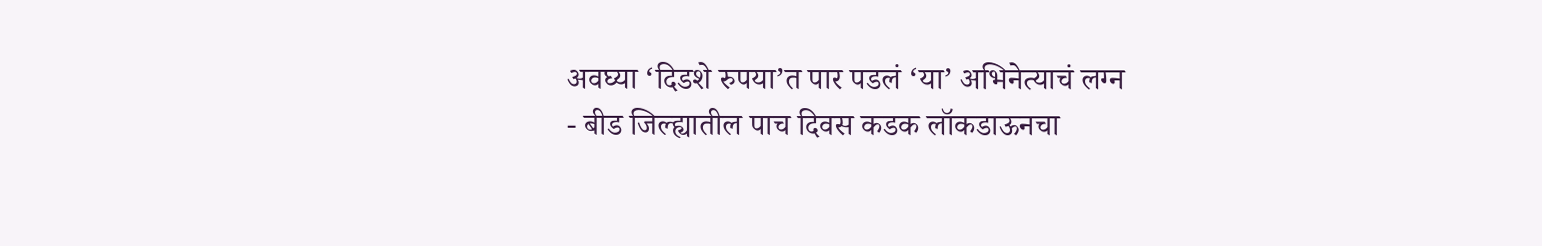अवघ्या ‘दिडशे रुपया’त पार पडलं ‘या’ अभिनेत्याचं लग्न
- बीड जिल्ह्यातील पाच दिवस कडक लॉकडाऊनचा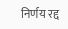निर्णय रद्द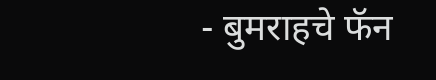- बुमराहचे फॅन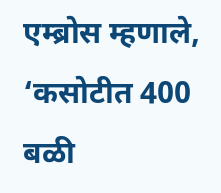एम्ब्रोस म्हणाले, ‘कसोटीत 400 बळी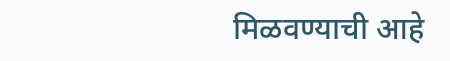मिळवण्याची आहे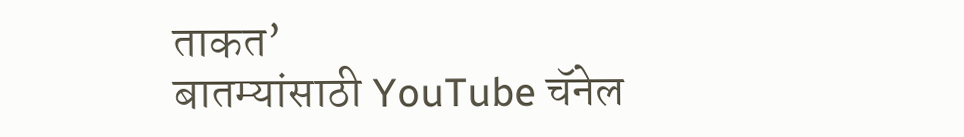ताकत’
बातम्यांसाठी YouTube चॅनेल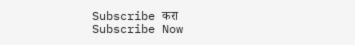Subscribe करा
Subscribe Now